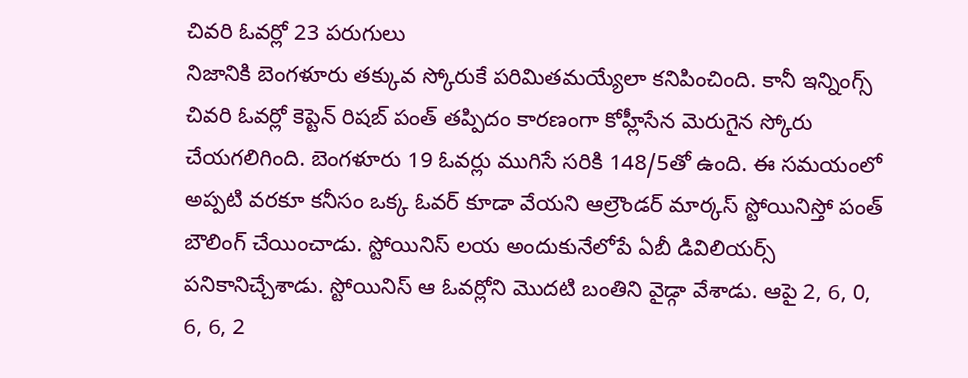చివరి ఓవర్లో 23 పరుగులు
నిజానికి బెంగళూరు తక్కువ స్కోరుకే పరిమితమయ్యేలా కనిపించింది. కానీ ఇన్నింగ్స్ చివరి ఓవర్లో కెప్టెన్ రిషబ్ పంత్ తప్పిదం కారణంగా కోహ్లీసేన మెరుగైన స్కోరు చేయగలిగింది. బెంగళూరు 19 ఓవర్లు ముగిసే సరికి 148/5తో ఉంది. ఈ సమయంలో అప్పటి వరకూ కనీసం ఒక్క ఓవర్ కూడా వేయని ఆల్రౌండర్ మార్కస్ స్టోయినిస్తో పంత్ బౌలింగ్ చేయించాడు. స్టోయినిస్ లయ అందుకునేలోపే ఏబీ డివిలియర్స్ పనికానిచ్చేశాడు. స్టోయినిస్ ఆ ఓవర్లోని మొదటి బంతిని వైడ్గా వేశాడు. ఆపై 2, 6, 0, 6, 6, 2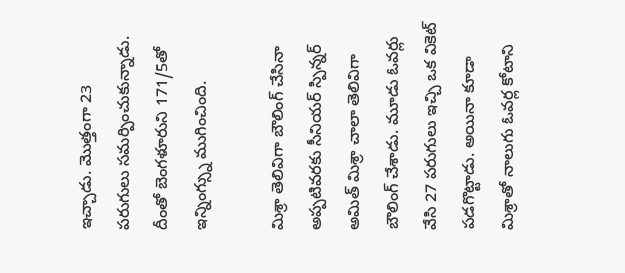ఇచ్చాడు. మొత్తంగా 23 పరుగులు సమర్పించుకున్నాడు. దీంతో బెంగళూరుని 171/5తో ఇన్నింగ్స్ను ముగించింది.

మిశ్రా తెలివిగా బౌలింగ్ చేసినా
అప్పటివరకు సీనియర్ స్పిన్నర్ అమిత్ మిశ్రా చాలా తెలివిగా బౌలింగ్ చేశాడు. మూడు ఓవర్లు వేసి 27 పరుగులు ఇచ్చి ఒక వికెట్ పడగొట్టాడు. అయినా కూడా మిశ్రాతో నాలుగు ఓవర్ల కోటాని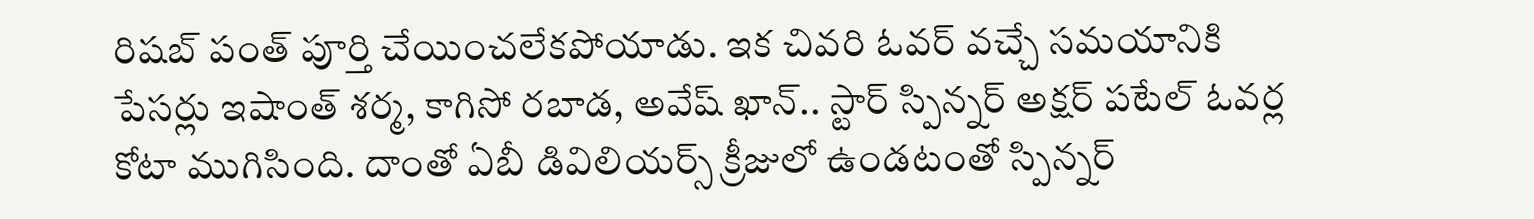రిషబ్ పంత్ పూర్తి చేయించలేకపోయాడు. ఇక చివరి ఓవర్ వచ్చే సమయానికి పేసర్లు ఇషాంత్ శర్మ, కాగిసో రబాడ, అవేష్ ఖాన్.. స్టార్ స్పిన్నర్ అక్షర్ పటేల్ ఓవర్ల కోటా ముగిసింది. దాంతో ఏబీ డివిలియర్స్ క్రీజులో ఉండటంతో స్పిన్నర్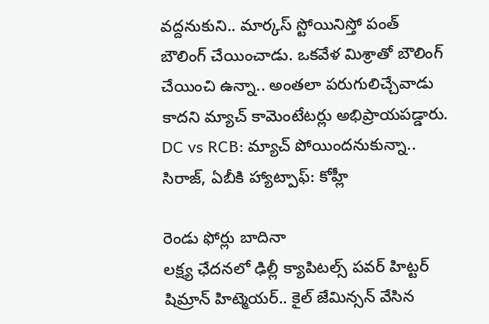వద్దనుకుని.. మార్కస్ స్టోయినిస్తో పంత్ బౌలింగ్ చేయించాడు. ఒకవేళ మిశ్రాతో బౌలింగ్ చేయించి ఉన్నా.. అంతలా పరుగులిచ్చేవాడు కాదని మ్యాచ్ కామెంటేటర్లు అభిప్రాయపడ్డారు.
DC vs RCB: మ్యాచ్ పోయిందనుకున్నా.. సిరాజ్, ఏబీకి హ్యాట్పాఫ్: కోహ్లీ

రెండు ఫోర్లు బాదినా
లక్ష్య ఛేదనలో ఢిల్లీ క్యాపిటల్స్ పవర్ హిట్టర్ షిమ్రాన్ హిట్మెయర్.. కైల్ జేమిన్సన్ వేసిన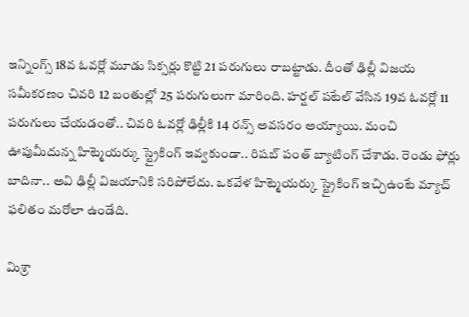ఇన్నింగ్స్ 18వ ఓవర్లో మూడు సిక్సర్లు కొట్టి 21 పరుగులు రాబట్టాడు. దీంతో ఢిల్లీ విజయ సమీకరణం చివరి 12 బంతుల్లో 25 పరుగులుగా మారింది. హర్షల్ పటేల్ వేసిన 19వ ఓవర్లో 11 పరుగులు చేయడంతో.. చివరి ఓవర్లో ఢిల్లీకి 14 రన్స్ అవసరం అయ్యాయి. మంచి ఊపుమీదున్న హిట్మెయర్కు స్ట్రైకింగ్ ఇవ్వకుండా.. రిషబ్ పంత్ బ్యాటింగ్ చేశాడు. రెండు ఫోర్లు బాదినా.. అవి ఢిల్లీ విజయానికి సరిపోలేదు. ఒకవేళ హిట్మెయర్కు స్ట్రైకింగ్ ఇచ్చిఉంటే మ్యాచ్ ఫలితం మరోలా ఉండేది.

మిశ్రా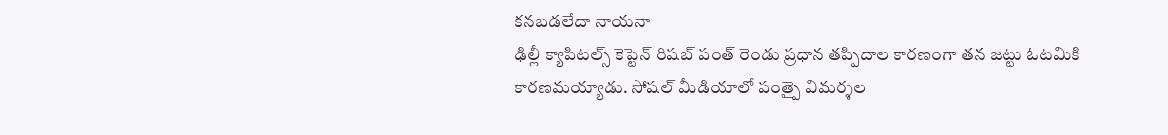కనబడలేదా నాయనా
ఢిల్లీ క్యాపిటల్స్ కెప్టెన్ రిషబ్ పంత్ రెండు ప్రధాన తప్పిదాల కారణంగా తన జట్టు ఓటమికి కారణమయ్యాడు. సోషల్ మీడియాలో పంత్పై విమర్శల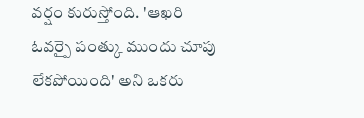వర్షం కురుస్తోంది. 'ఆఖరి ఓవర్పై పంత్కు ముందు చూపు లేకపోయింది' అని ఒకరు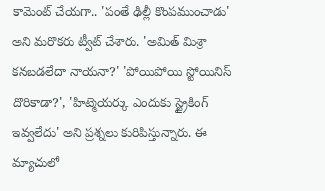కామెంట్ చేయగా.. 'పంతే ఢిల్లీ కొంపముంచాడు' అని మరొకరు ట్వీట్ చేశారు. 'అమిత్ మిశ్రా కనబడలేదా నాయనా?' 'పోయిపోయి స్టోయినిస్ దొరికాడా?', 'హిట్మెయర్కు ఎందుకు స్ట్రైకింగ్ ఇవ్వలేదు' అని ప్రశ్నలు కురిపిస్తున్నారు. ఈ మ్యాచులో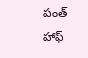పంత్ హాఫ్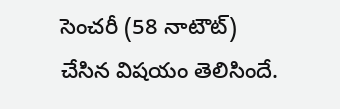సెంచరీ (58 నాటౌట్) చేసిన విషయం తెలిసిందే.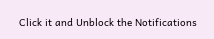Click it and Unblock the Notifications